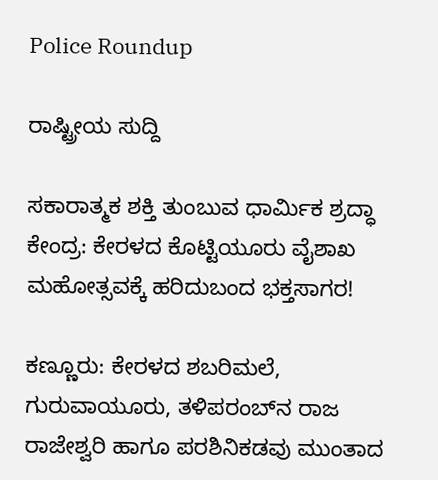Police Roundup

ರಾಷ್ಟ್ರೀಯ ಸುದ್ದಿ

ಸಕಾರಾತ್ಮಕ ಶಕ್ತಿ ತುಂಬುವ ಧಾರ್ಮಿಕ ಶ್ರದ್ಧಾ ಕೇಂದ್ರ: ಕೇರಳದ ಕೊಟ್ಟಿಯೂರು ವೈಶಾಖ ಮಹೋತ್ಸವಕ್ಕೆ ಹರಿದುಬಂದ ಭಕ್ತಸಾಗರ!

ಕಣ್ಣೂರು: ಕೇರಳದ ಶಬರಿಮಲೆ, ಗುರುವಾಯೂರು, ತಳಿಪರಂಬ್‌ನ ರಾಜ ರಾಜೇಶ್ವರಿ ಹಾಗೂ ಪರಶಿನಿಕಡವು ಮುಂತಾದ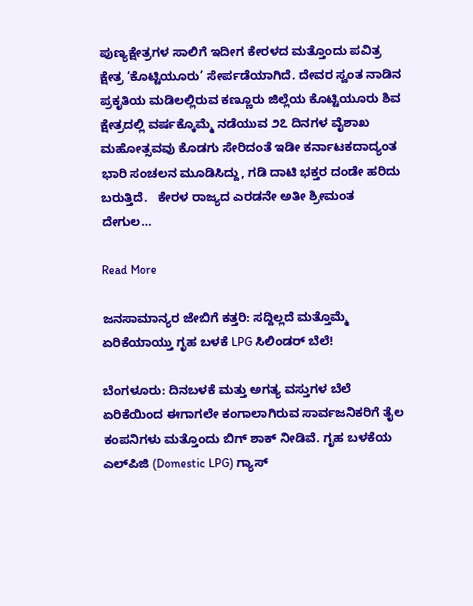ಪುಣ್ಯಕ್ಷೇತ್ರಗಳ ಸಾಲಿಗೆ ಇದೀಗ ಕೇರಳದ ಮತ್ತೊಂದು ಪವಿತ್ರ ಕ್ಷೇತ್ರ ‘ಕೊಟ್ಟಿಯೂರು’ ಸೇರ್ಪಡೆಯಾಗಿದೆ. ದೇವರ ಸ್ವಂತ ನಾಡಿನ ಪ್ರಕೃತಿಯ ಮಡಿಲಲ್ಲಿರುವ ಕಣ್ಣೂರು ಜಿಲ್ಲೆಯ ಕೊಟ್ಟಿಯೂರು ಶಿವ ಕ್ಷೇತ್ರದಲ್ಲಿ ವರ್ಷಕ್ಕೊಮ್ಮೆ ನಡೆಯುವ ೨೭ ದಿನಗಳ ವೈಶಾಖ ಮಹೋತ್ಸವವು ಕೊಡಗು ಸೇರಿದಂತೆ ಇಡೀ ಕರ್ನಾಟಕದಾದ್ಯಂತ ಭಾರಿ ಸಂಚಲನ ಮೂಡಿಸಿದ್ದು, ಗಡಿ ದಾಟಿ ಭಕ್ತರ ದಂಡೇ ಹರಿದು ಬರುತ್ತಿದೆ.   ಕೇರಳ ರಾಜ್ಯದ ಎರಡನೇ ಅತೀ ಶ್ರೀಮಂತ ದೇಗುಲ…

Read More

ಜನಸಾಮಾನ್ಯರ ಜೇಬಿಗೆ ಕತ್ತರಿ: ಸದ್ದಿಲ್ಲದೆ ಮತ್ತೊಮ್ಮೆ ಏರಿಕೆಯಾಯ್ತು ಗೃಹ ಬಳಕೆ LPG ಸಿಲಿಂಡರ್ ಬೆಲೆ!

ಬೆಂಗಳೂರು: ದಿನಬಳಕೆ ಮತ್ತು ಅಗತ್ಯ ವಸ್ತುಗಳ ಬೆಲೆ ಏರಿಕೆಯಿಂದ ಈಗಾಗಲೇ ಕಂಗಾಲಾಗಿರುವ ಸಾರ್ವಜನಿಕರಿಗೆ ತೈಲ ಕಂಪನಿಗಳು ಮತ್ತೊಂದು ಬಿಗ್ ಶಾಕ್ ನೀಡಿವೆ. ಗೃಹ ಬಳಕೆಯ ಎಲ್‌ಪಿಜಿ (Domestic LPG) ಗ್ಯಾಸ್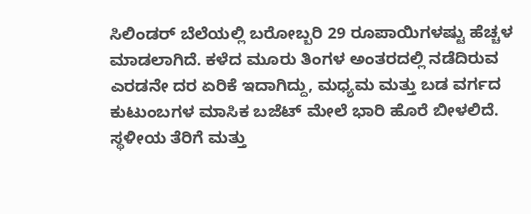ಸಿಲಿಂಡರ್ ಬೆಲೆಯಲ್ಲಿ ಬರೋಬ್ಬರಿ 29 ರೂಪಾಯಿಗಳಷ್ಟು ಹೆಚ್ಚಳ ಮಾಡಲಾಗಿದೆ. ಕಳೆದ ಮೂರು ತಿಂಗಳ ಅಂತರದಲ್ಲಿ ನಡೆದಿರುವ ಎರಡನೇ ದರ ಏರಿಕೆ ಇದಾಗಿದ್ದು, ಮಧ್ಯಮ ಮತ್ತು ಬಡ ವರ್ಗದ ಕುಟುಂಬಗಳ ಮಾಸಿಕ ಬಜೆಟ್ ಮೇಲೆ ಭಾರಿ ಹೊರೆ ಬೀಳಲಿದೆ.   ಸ್ಥಳೀಯ ತೆರಿಗೆ ಮತ್ತು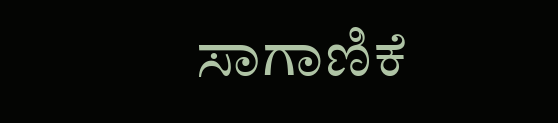ಸಾಗಾಣಿಕೆ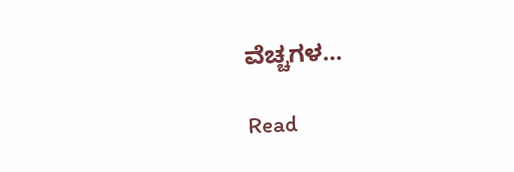ವೆಚ್ಚಗಳ…

Read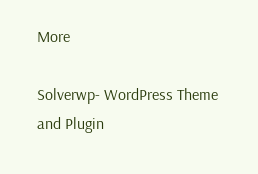More

Solverwp- WordPress Theme and Plugin